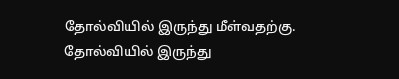தோல்வியில் இருந்து மீள்வதற்கு. தோல்வியில் இருந்து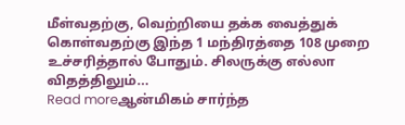மீள்வதற்கு, வெற்றியை தக்க வைத்துக் கொள்வதற்கு இந்த 1 மந்திரத்தை 108 முறை உச்சரித்தால் போதும். சிலருக்கு எல்லா விதத்திலும்...
Read moreஆன்மிகம் சார்ந்த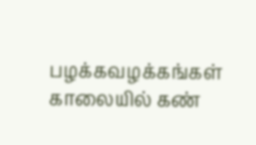பழக்கவழக்கங்கள் காலையில் கண்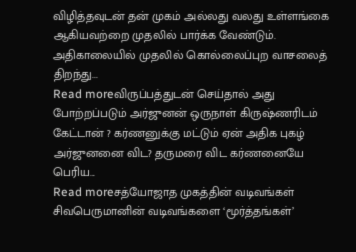விழித்தவுடன் தன் முகம் அல்லது வலது உள்ளங்கை ஆகியவற்றை முதலில் பார்க்க வேண்டும். அதிகாலையில் முதலில் கொல்லைப்புற வாசலைத் திறந்து...
Read moreவிருப்பத்துடன் செய்தால் அது போற்றப்படும் அர்ஜுனன் ஒருநாள் கிருஷ்ணரிடம் கேட்டான் ? கர்ணனுக்கு மட்டும் ஏன் அதிக புகழ் அர்ஜுனனை விட? தருமரை விட கர்ணனையே பெரிய...
Read moreசத்யோஜாத முகத்தின் வடிவங்கள் சிவபெருமானின் வடிவங்களை ‘மூர்த்தங்கள்’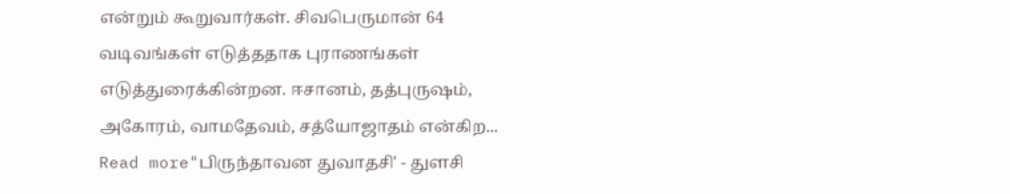என்றும் கூறுவார்கள். சிவபெருமான் 64 வடிவங்கள் எடுத்ததாக புராணங்கள் எடுத்துரைக்கின்றன. ஈசானம், தத்புருஷம், அகோரம், வாமதேவம், சத்யோஜாதம் என்கிற...
Read more"பிருந்தாவன துவாதசி' - துளசி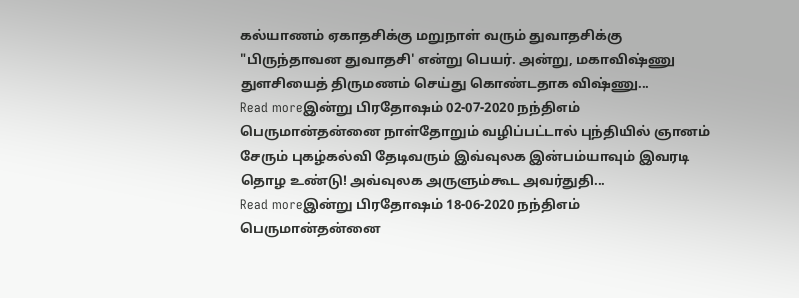கல்யாணம் ஏகாதசிக்கு மறுநாள் வரும் துவாதசிக்கு "பிருந்தாவன துவாதசி' என்று பெயர். அன்று, மகாவிஷ்ணு துளசியைத் திருமணம் செய்து கொண்டதாக விஷ்ணு...
Read moreஇன்று பிரதோஷம் 02-07-2020 நந்திஎம் பெருமான்தன்னை நாள்தோறும் வழிப்பட்டால் புந்தியில் ஞானம் சேரும் புகழ்கல்வி தேடிவரும் இவ்வுலக இன்பம்யாவும் இவரடி தொழ உண்டு! அவ்வுலக அருளும்கூட அவர்துதி...
Read moreஇன்று பிரதோஷம் 18-06-2020 நந்திஎம் பெருமான்தன்னை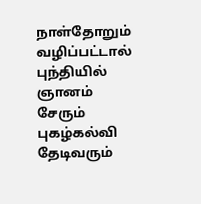நாள்தோறும் வழிப்பட்டால் புந்தியில் ஞானம் சேரும் புகழ்கல்வி தேடிவரும்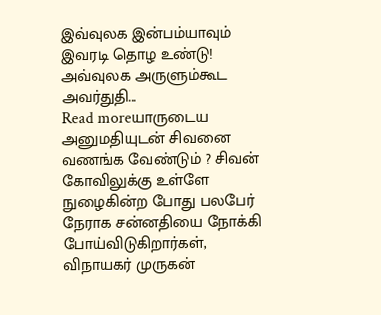இவ்வுலக இன்பம்யாவும் இவரடி தொழ உண்டு! அவ்வுலக அருளும்கூட அவர்துதி...
Read moreயாருடைய அனுமதியுடன் சிவனை வணங்க வேண்டும் ? சிவன் கோவிலுக்கு உள்ளே நுழைகின்ற போது பலபேர் நேராக சன்னதியை நோக்கி போய்விடுகிறார்கள், விநாயகர் முருகன்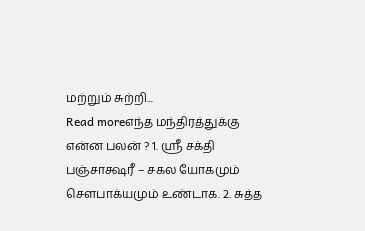மற்றும் சுற்றி...
Read moreஎந்த மந்திரத்துக்கு என்ன பலன் ? 1. ஸ்ரீ சக்தி பஞ்சாக்ஷரீ – சகல யோகமும் சௌபாக்யமும் உண்டாக. 2. சுத்த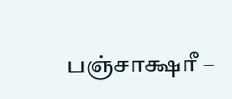பஞ்சாக்ஷரீ –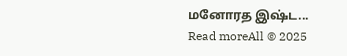மனோரத இஷ்ட...
Read moreAll © 2025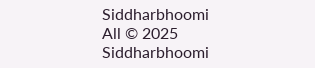Siddharbhoomi
All © 2025 Siddharbhoomi